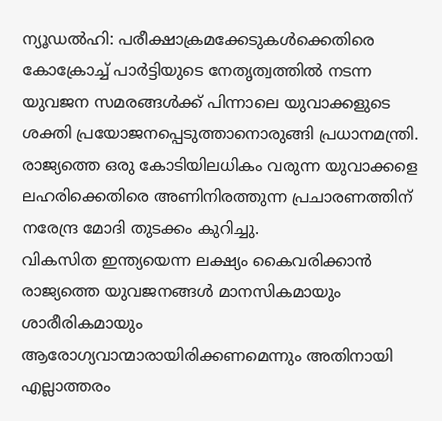ന്യൂഡൽഹി: പരീക്ഷാക്രമക്കേടുകൾക്കെതിരെ കോക്രോച്ച് പാർട്ടിയുടെ നേതൃത്വത്തിൽ നടന്ന യുവജന സമരങ്ങൾക്ക് പിന്നാലെ യുവാക്കളുടെ ശക്തി പ്രയോജനപ്പെടുത്താനൊരുങ്ങി പ്രധാനമന്ത്രി. രാജ്യത്തെ ഒരു കോടിയിലധികം വരുന്ന യുവാക്കളെ ലഹരിക്കെതിരെ അണിനിരത്തുന്ന പ്രചാരണത്തിന് നരേന്ദ്ര മോദി തുടക്കം കുറിച്ചു.
വികസിത ഇന്ത്യയെന്ന ലക്ഷ്യം കൈവരിക്കാൻ രാജ്യത്തെ യുവജനങ്ങൾ മാനസികമായും ശാരീരികമായും ആരോഗ്യവാന്മാരായിരിക്കണമെന്നും അതിനായി എല്ലാത്തരം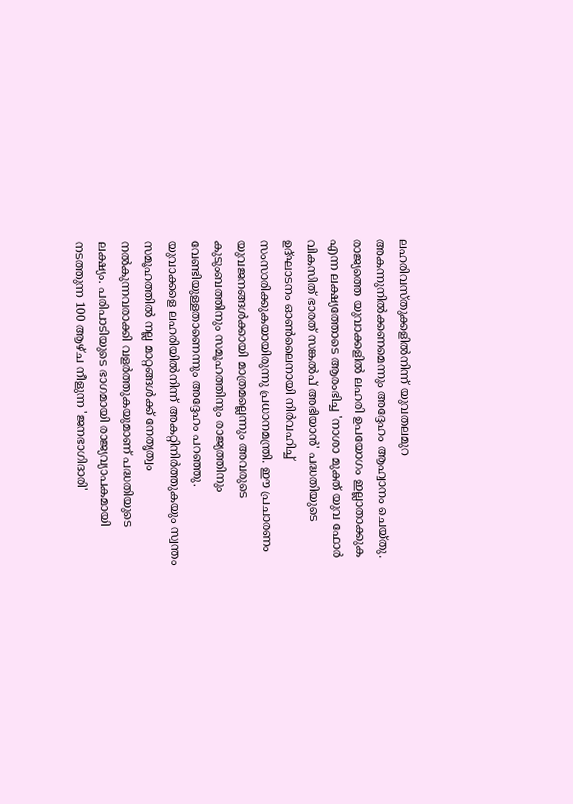ലഹരിവസ്തുക്കളിൽനിന്ന് യുവതലമുറ അകന്നുനിൽക്കണമെന്നും അദ്ദേഹം ആഹ്വാനം ചെയ്തു.
രാജ്യത്തെ യുവാക്കളിൽ ലഹരി ഉപയോഗം ഇല്ലാതാക്കുക എന്ന ലക്ഷ്യത്തോടെ ആരംഭിച്ച 'നാശാ മുക്ത് യുവ ഫോർ വികസിത് ഭാരത് സങ്കൽപ് അഭിയാൻ' പദ്ധതിയുടെ ഉദ്ഘാടനം ഓൺലൈനായി നിർവഹിച്ച് സംസാരിക്കുകയായിരുന്നു പ്രധാനമന്ത്രി. ഈ പ്രചാരണം യുവജനങ്ങൾക്കായി മാത്രമല്ലെന്നും അവരുടെ കുടുംബത്തിനും സമൂഹത്തിനും രാജ്യത്തിനും വേണ്ടിയുള്ളതാണെന്നും അദ്ദേഹം പറഞ്ഞു.
യുവാക്കളെ ലഹരിയിൽനിന്ന് അകറ്റിനിർത്തുകയും സ്വന്തം സമൂഹത്തിൽ നല്ല മാറ്റങ്ങൾക്ക് നേതൃത്വം നൽകുന്നവരാക്കി വളർത്തുകയുമാണ് പദ്ധതിയുടെ ലക്ഷ്യം. പരിപാടിയുടെ ഭാഗമായി രാജ്യവ്യാപകമായി നടത്തുന്ന 100 ആഴ്ച നീളുന്ന 'ജനഭാഗിദാരി'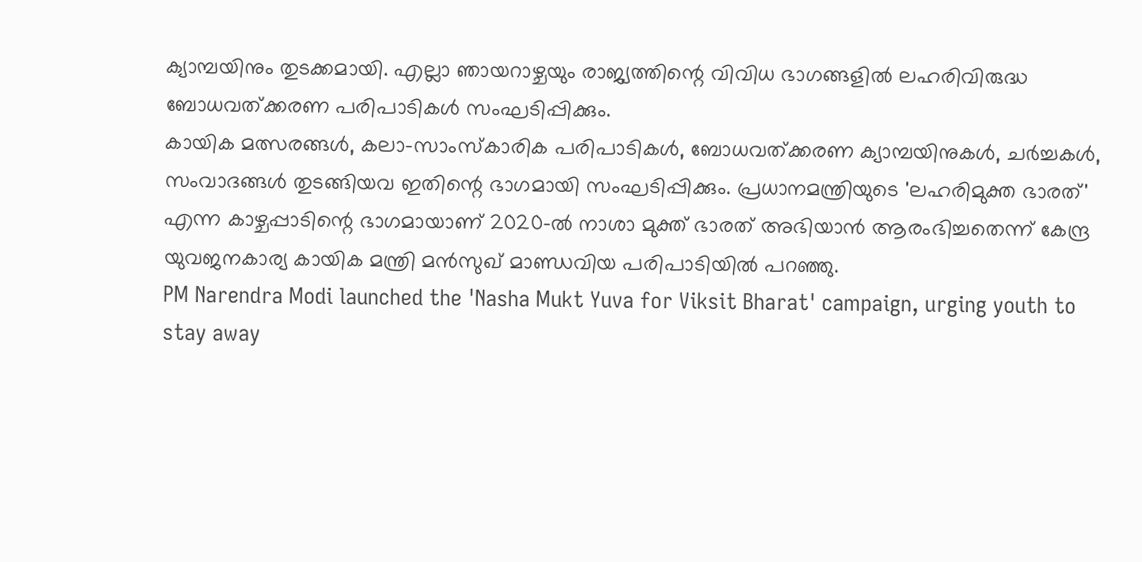ക്യാമ്പയിനും തുടക്കമായി. എല്ലാ ഞായറാഴ്ചയും രാജ്യത്തിന്റെ വിവിധ ഭാഗങ്ങളിൽ ലഹരിവിരുദ്ധ ബോധവത്ക്കരണ പരിപാടികൾ സംഘടിപ്പിക്കും.
കായിക മത്സരങ്ങൾ, കലാ-സാംസ്കാരിക പരിപാടികൾ, ബോധവത്ക്കരണ ക്യാമ്പയിനുകൾ, ചർച്ചകൾ, സംവാദങ്ങൾ തുടങ്ങിയവ ഇതിന്റെ ഭാഗമായി സംഘടിപ്പിക്കും. പ്രധാനമന്ത്രിയുടെ 'ലഹരിമുക്ത ഭാരത്' എന്ന കാഴ്ചപ്പാടിന്റെ ഭാഗമായാണ് 2020-ൽ നാശാ മുക്ത് ഭാരത് അഭിയാൻ ആരംഭിച്ചതെന്ന് കേന്ദ്ര യുവജനകാര്യ കായിക മന്ത്രി മൻസുഖ് മാണ്ഡവിയ പരിപാടിയിൽ പറഞ്ഞു.
PM Narendra Modi launched the 'Nasha Mukt Yuva for Viksit Bharat' campaign, urging youth to stay away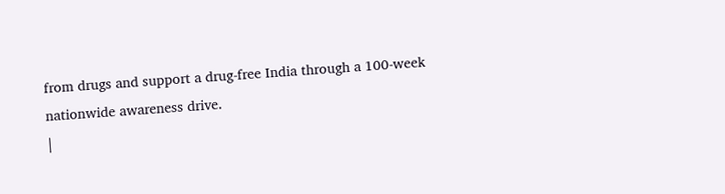from drugs and support a drug-free India through a 100-week nationwide awareness drive.
|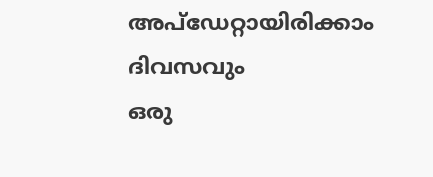അപ്ഡേറ്റായിരിക്കാം ദിവസവും
ഒരു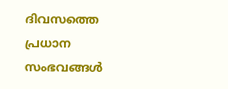ദിവസത്തെ പ്രധാന സംഭവങ്ങൾ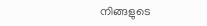നിങ്ങളുടെ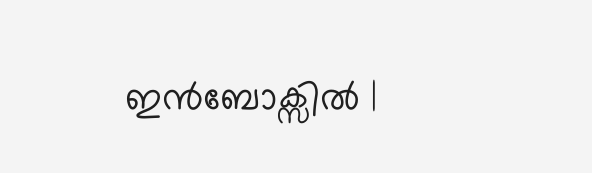ഇൻബോക്സിൽ |